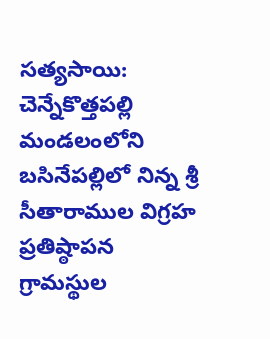సత్యసాయి: చెన్నేకొత్తపల్లి మండలంలోని బసినేపల్లిలో నిన్న శ్రీ సీతారాముల విగ్రహ ప్రతిష్ఠాపన గ్రామస్థుల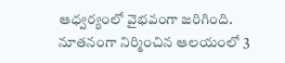ఆధ్వర్యంలో వైభవంగా జరిగింది. నూతనంగా నిర్మించిన ఆలయంలో 3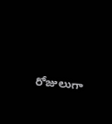రోజులుగా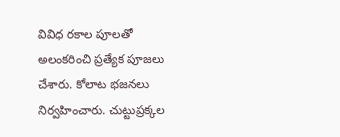వివిధ రకాల పూలతో అలంకరించి ప్రత్యేక పూజలు చేశారు. కోలాట భజనలు నిర్వహించారు. చుట్టుప్రక్కల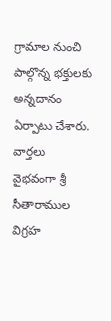గ్రామాల నుంచి పాల్గొన్న భక్తులకు అన్నదానం ఏర్పాటు చేశారు.
వార్తలు
వైభవంగా శ్రీ సీతారాముల విగ్రహ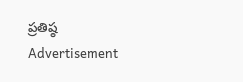ప్రతిష్ఠ
Advertisement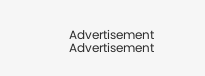Advertisement
Advertisement